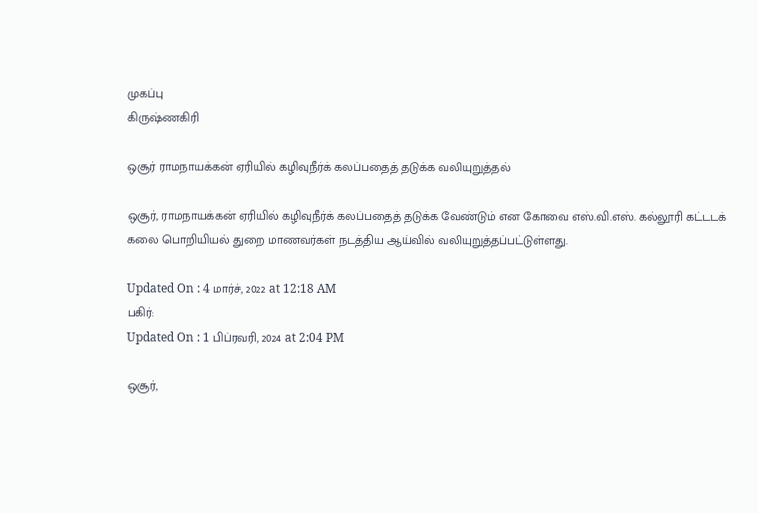முகப்பு
கிருஷ்ணகிரி

ஒசூர் ராமநாயக்கன் ஏரியில் கழிவுநீர்க் கலப்பதைத் தடுக்க வலியுறுத்தல்

ஒசூர், ராமநாயக்கன் ஏரியில் கழிவுநீர்க் கலப்பதைத் தடுக்க வேண்டும் என கோவை எஸ்.வி.எஸ். கல்லூரி கட்டடக் கலை பொறியியல் துறை மாணவர்கள் நடத்திய ஆய்வில் வலியுறுத்தப்பட்டுள்ளது.

Updated On : 4 மார்ச், 2022 at 12:18 AM
பகிர்:
Updated On : 1 பிப்ரவரி, 2024 at 2:04 PM

ஒசூர்,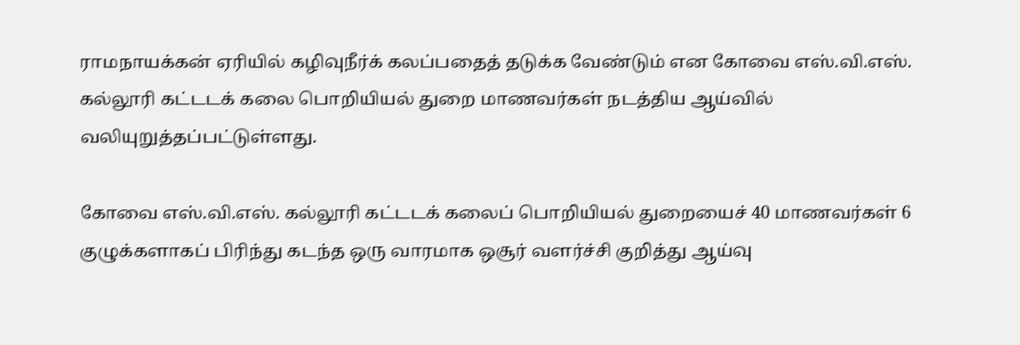ராமநாயக்கன் ஏரியில் கழிவுநீர்க் கலப்பதைத் தடுக்க வேண்டும் என கோவை எஸ்.வி.எஸ். கல்லூரி கட்டடக் கலை பொறியியல் துறை மாணவர்கள் நடத்திய ஆய்வில் வலியுறுத்தப்பட்டுள்ளது.

கோவை எஸ்.வி.எஸ். கல்லூரி கட்டடக் கலைப் பொறியியல் துறையைச் 40 மாணவர்கள் 6 குழுக்களாகப் பிரிந்து கடந்த ஒரு வாரமாக ஒசூர் வளர்ச்சி குறித்து ஆய்வு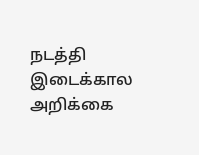நடத்தி இடைக்கால அறிக்கை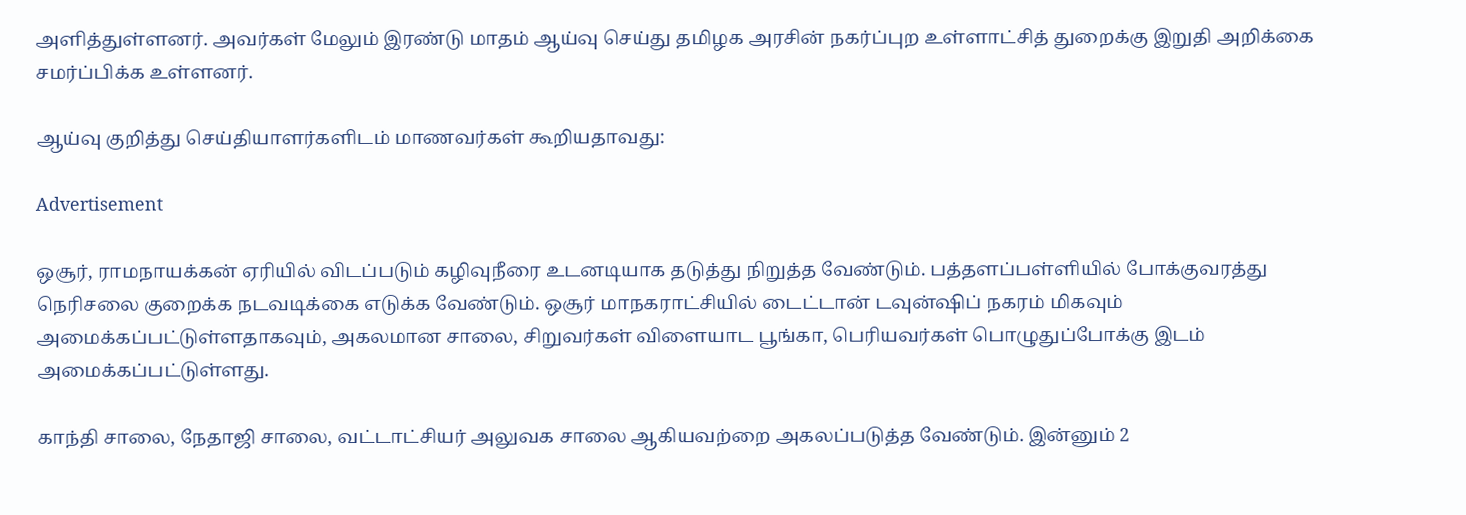அளித்துள்ளனர். அவர்கள் மேலும் இரண்டு மாதம் ஆய்வு செய்து தமிழக அரசின் நகர்ப்புற உள்ளாட்சித் துறைக்கு இறுதி அறிக்கை சமர்ப்பிக்க உள்ளனர்.

ஆய்வு குறித்து செய்தியாளர்களிடம் மாணவர்கள் கூறியதாவது:

Advertisement

ஒசூர், ராமநாயக்கன் ஏரியில் விடப்படும் கழிவுநீரை உடனடியாக தடுத்து நிறுத்த வேண்டும். பத்தளப்பள்ளியில் போக்குவரத்து நெரிசலை குறைக்க நடவடிக்கை எடுக்க வேண்டும். ஒசூர் மாநகராட்சியில் டைட்டான் டவுன்ஷிப் நகரம் மிகவும் அமைக்கப்பட்டுள்ளதாகவும், அகலமான சாலை, சிறுவர்கள் விளையாட பூங்கா, பெரியவர்கள் பொழுதுப்போக்கு இடம் அமைக்கப்பட்டுள்ளது.

காந்தி சாலை, நேதாஜி சாலை, வட்டாட்சியர் அலுவக சாலை ஆகியவற்றை அகலப்படுத்த வேண்டும். இன்னும் 2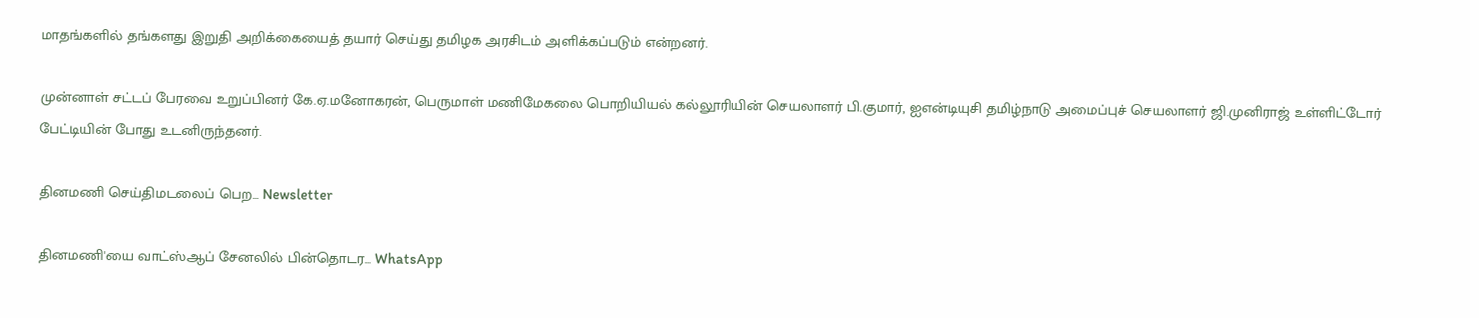மாதங்களில் தங்களது இறுதி அறிக்கையைத் தயார் செய்து தமிழக அரசிடம் அளிக்கப்படும் என்றனர்.

முன்னாள் சட்டப் பேரவை உறுப்பினர் கே.ஏ.மனோகரன், பெருமாள் மணிமேகலை பொறியியல் கல்லூரியின் செயலாளர் பி.குமார், ஐஎன்டியுசி தமிழ்நாடு அமைப்புச் செயலாளர் ஜி.முனிராஜ் உள்ளிட்டோர் பேட்டியின் போது உடனிருந்தனர்.

தினமணி செய்திமடலைப் பெற... Newsletter

தினமணி'யை வாட்ஸ்ஆப் சேனலில் பின்தொடர... WhatsApp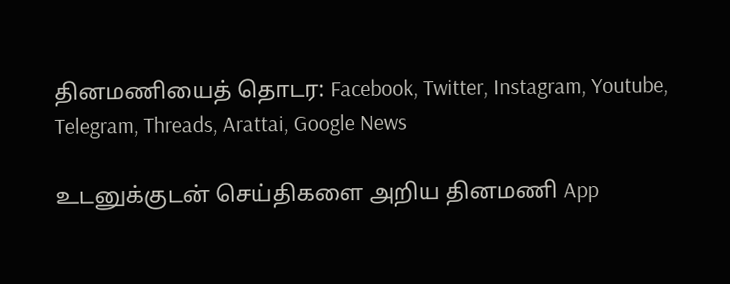தினமணியைத் தொடர: Facebook, Twitter, Instagram, Youtube, Telegram, Threads, Arattai, Google News

உடனுக்குடன் செய்திகளை அறிய தினமணி App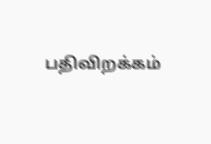பதிவிறக்கம்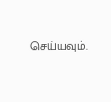செய்யவும்.